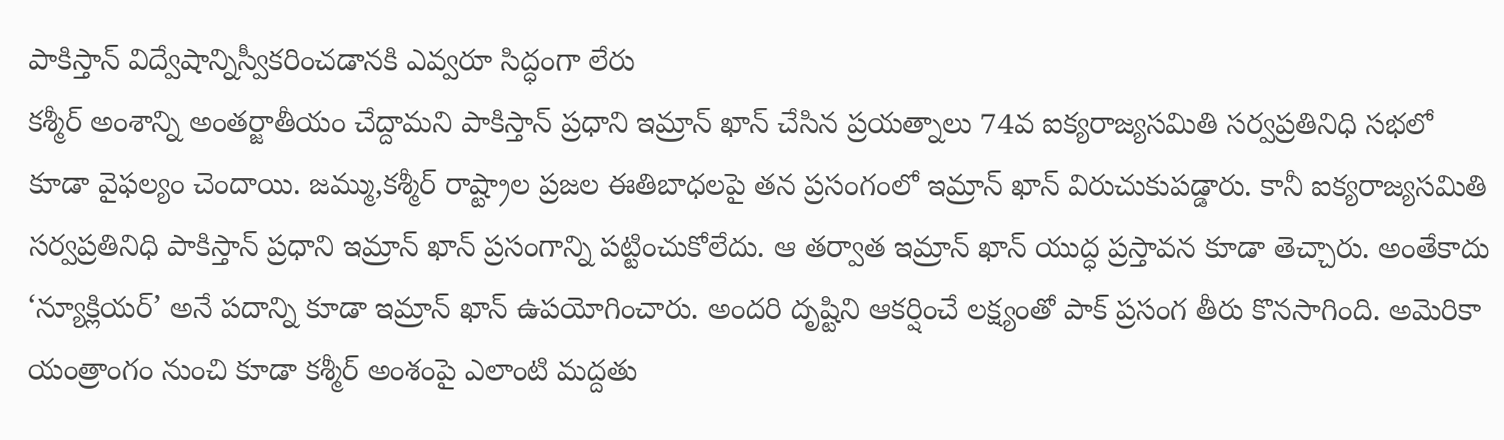పాకిస్తాన్ విద్వేషాన్నిస్వీకరించడానకి ఎవ్వరూ సిద్ధంగా లేరు
కశ్మీర్ అంశాన్ని అంతర్జాతీయం చేద్దామని పాకిస్తాన్ ప్రధాని ఇమ్రాన్ ఖాన్ చేసిన ప్రయత్నాలు 74వ ఐక్యరాజ్యసమితి సర్వప్రతినిధి సభలో కూడా వైఫల్యం చెందాయి. జమ్ము,కశ్మీర్ రాష్ట్రాల ప్రజల ఈతిబాధలపై తన ప్రసంగంలో ఇమ్రాన్ ఖాన్ విరుచుకుపడ్డారు. కానీ ఐక్యరాజ్యసమితి సర్వప్రతినిధి పాకిస్తాన్ ప్రధాని ఇమ్రాన్ ఖాన్ ప్రసంగాన్ని పట్టించుకోలేదు. ఆ తర్వాత ఇమ్రాన్ ఖాన్ యుద్ధ ప్రస్తావన కూడా తెచ్చారు. అంతేకాదు ‘న్యూక్లియర్’ అనే పదాన్ని కూడా ఇమ్రాన్ ఖాన్ ఉపయోగించారు. అందరి దృష్టిని ఆకర్షించే లక్ష్యంతో పాక్ ప్రసంగ తీరు కొనసాగింది. అమెరికా యంత్రాంగం నుంచి కూడా కశ్మీర్ అంశంపై ఎలాంటి మద్దతు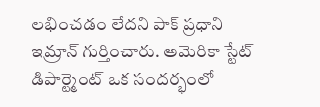లభించడం లేదని పాక్ ప్రధాని ఇమ్రాన్ గుర్తించారు. అమెరికా స్టేట్ డిపార్ట్మెంట్ ఒక సందర్భంలో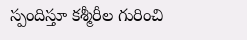స్పందిస్తూ కశ్మీరీల గురించి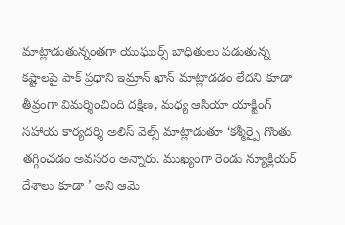మాట్లాడుతున్నంతగా యుఘుర్స్ బాధితులు పడుతున్న కష్టాలపై పాక్ ప్రధాని ఇమ్రాన్ ఖాన్ మాట్లాడడం లేదని కూడా తీవ్రంగా విమర్శించింది దక్షిణ, మధ్య ఆసియా యాక్టింగ్ సహాయ కార్యదర్శి అలిస్ వెల్స్ మాట్లాడుతూ ‘కశ్మీర్పై గొంతు తగ్గించడం అవసరం అన్నారు. ముఖ్యంగా రెండు న్యూక్లియర్ దేశాలు కూడా ’ అని ఆమె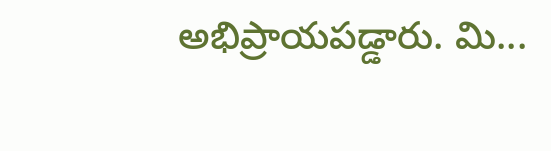అభిప్రాయపడ్డారు. మి...